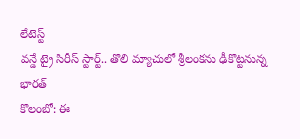లేటెస్ట్
వన్డే ట్రై సిరీస్ స్టార్ట్.. తొలి మ్యాచులో శ్రీలంకను ఢీకొట్టనున్న భారత్
కొలంబో: ఈ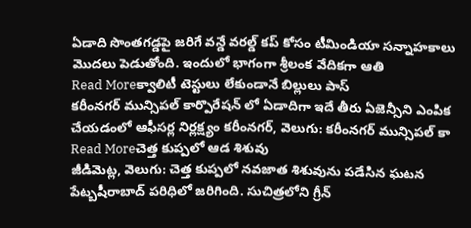ఏడాది సొంతగడ్డపై జరిగే వన్డే వరల్డ్ కప్ కోసం టీమిండియా సన్నాహకాలు మొదలు పెడుతోంది. ఇందులో భాగంగా శ్రీలంక వేదికగా ఆతి
Read Moreక్వాలిటీ టెస్టులు లేకుండానే బిల్లులు పాస్
కరీంనగర్ మున్సిపల్ కార్పొరేషన్ లో ఏడాదిగా ఇదే తీరు ఏజెన్సీని ఎంపిక చేయడంలో ఆఫీసర్ల నిర్లక్ష్యం కరీంనగర్, వెలుగు: కరీంనగర్ మున్సిపల్ కా
Read Moreచెత్త కుప్పలో ఆడ శిశువు
జీడిమెట్ల, వెలుగు: చెత్త కుప్పలో నవజాత శిశువును పడేసిన ఘటన పేట్బషీరాబాద్ పరిధిలో జరిగింది. సుచిత్రలోని గ్రీన్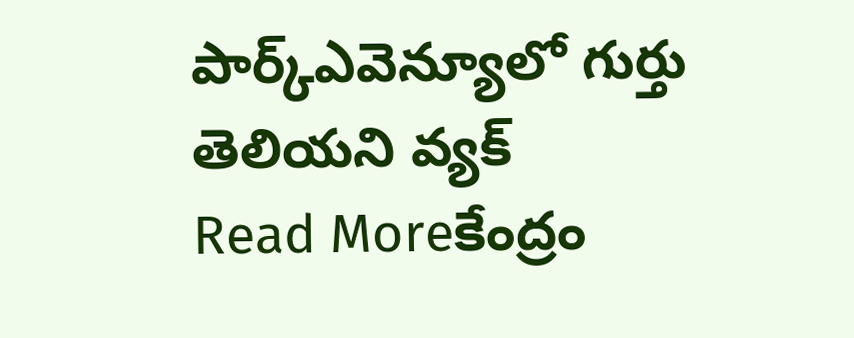పార్క్ఎవెన్యూలో గుర్తు తెలియని వ్యక్
Read Moreకేంద్రం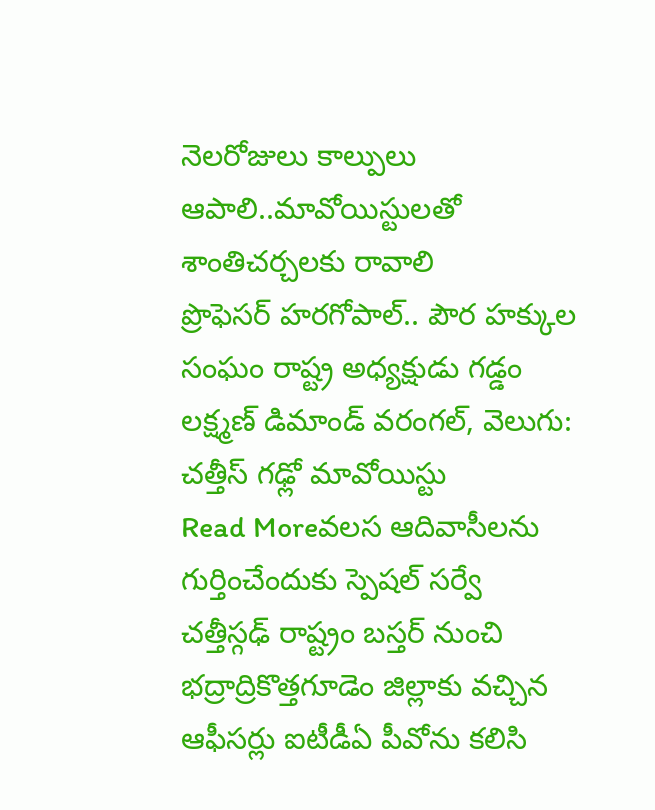నెలరోజులు కాల్పులు ఆపాలి..మావోయిస్టులతో శాంతిచర్చలకు రావాలి
ప్రొఫెసర్ హరగోపాల్.. పౌర హక్కుల సంఘం రాష్ట్ర అధ్యక్షుడు గడ్డం లక్ష్మణ్ డిమాండ్ వరంగల్, వెలుగు: చత్తీస్ గఢ్లో మావోయిస్టు
Read Moreవలస ఆదివాసీలను గుర్తించేందుకు స్పెషల్ సర్వే
చత్తీస్గఢ్ రాష్ట్రం బస్తర్ నుంచి భద్రాద్రికొత్తగూడెం జిల్లాకు వచ్చిన ఆఫీసర్లు ఐటీడీఏ పీవోను కలిసి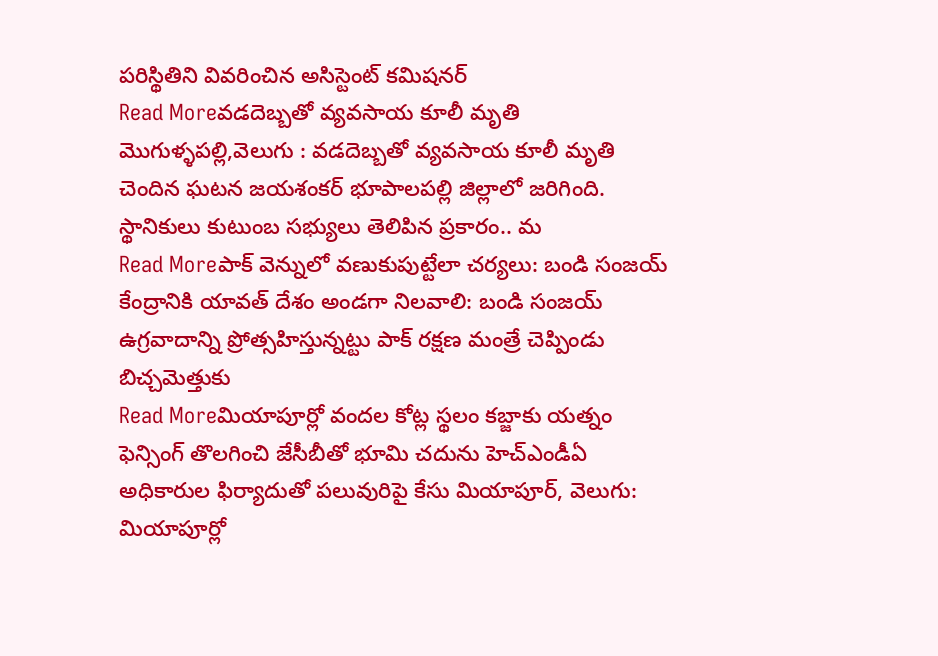పరిస్థితిని వివరించిన అసిస్టెంట్ కమిషనర్
Read Moreవడదెబ్బతో వ్యవసాయ కూలీ మృతి
మొగుళ్ళపల్లి,వెలుగు : వడదెబ్బతో వ్యవసాయ కూలీ మృతి చెందిన ఘటన జయశంకర్ భూపాలపల్లి జిల్లాలో జరిగింది. స్థానికులు కుటుంబ సభ్యులు తెలిపిన ప్రకారం.. మ
Read Moreపాక్ వెన్నులో వణుకుపుట్టేలా చర్యలు: బండి సంజయ్
కేంద్రానికి యావత్ దేశం అండగా నిలవాలి: బండి సంజయ్ ఉగ్రవాదాన్ని ప్రోత్సహిస్తున్నట్టు పాక్ రక్షణ మంత్రే చెప్పిండు బిచ్చమెత్తుకు
Read Moreమియాపూర్లో వందల కోట్ల స్థలం కబ్జాకు యత్నం
ఫెన్సింగ్ తొలగించి జేసీబీతో భూమి చదును హెచ్ఎండీఏ అధికారుల ఫిర్యాదుతో పలువురిపై కేసు మియాపూర్, వెలుగు: మియాపూర్లో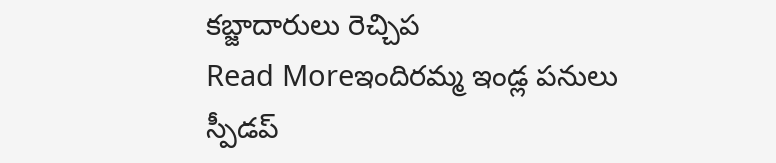కబ్జాదారులు రెచ్చిప
Read Moreఇందిరమ్మ ఇండ్ల పనులు స్పీడప్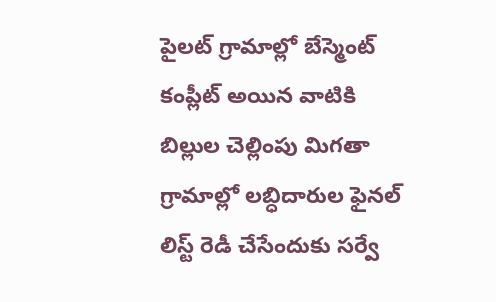పైలట్ గ్రామాల్లో బేస్మెంట్ కంప్లీట్ అయిన వాటికి బిల్లుల చెల్లింపు మిగతా గ్రామాల్లో లబ్ధిదారుల ఫైనల్ లిస్ట్ రెడీ చేసేందుకు సర్వే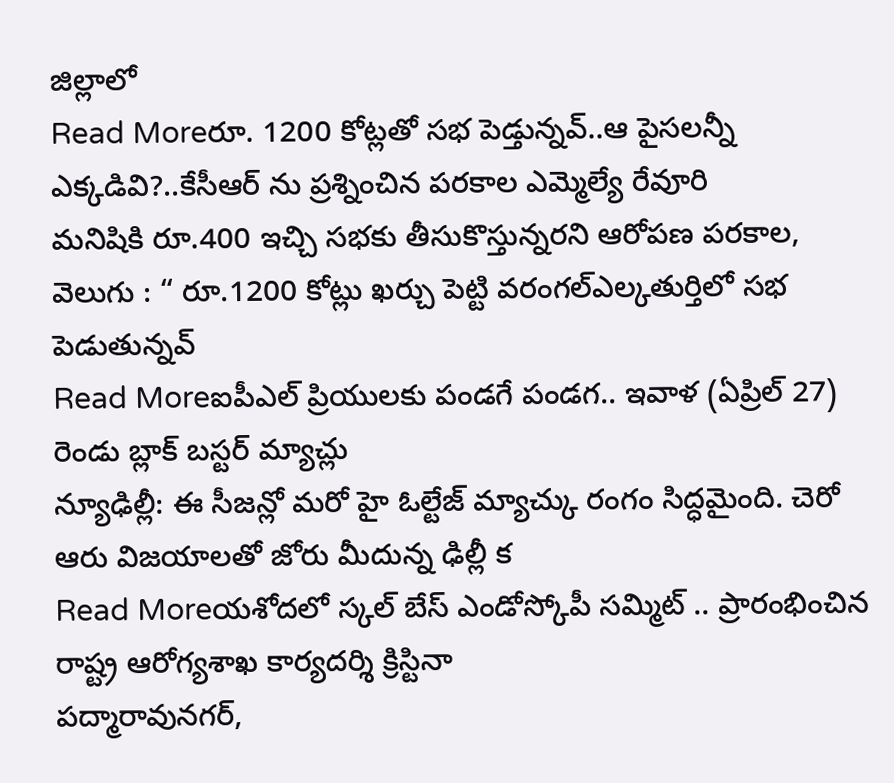జిల్లాలో
Read Moreరూ. 1200 కోట్లతో సభ పెడ్తున్నవ్..ఆ పైసలన్నీ ఎక్కడివి?..కేసీఆర్ ను ప్రశ్నించిన పరకాల ఎమ్మెల్యే రేవూరి
మనిషికి రూ.400 ఇచ్చి సభకు తీసుకొస్తున్నరని ఆరోపణ పరకాల, వెలుగు : “ రూ.1200 కోట్లు ఖర్చు పెట్టి వరంగల్ఎల్కతుర్తిలో సభ పెడుతున్నవ్
Read Moreఐపీఎల్ ప్రియులకు పండగే పండగ.. ఇవాళ (ఏప్రిల్ 27) రెండు బ్లాక్ బస్టర్ మ్యాచ్లు
న్యూఢిల్లీ: ఈ సీజన్లో మరో హై ఓల్టేజ్ మ్యాచ్కు రంగం సిద్ధమైంది. చెరో ఆరు విజయాలతో జోరు మీదున్న ఢిల్లీ క
Read Moreయశోదలో స్కల్ బేస్ ఎండోస్కోపీ సమ్మిట్ .. ప్రారంభించిన రాష్ట్ర ఆరోగ్యశాఖ కార్యదర్శి క్రిస్టినా
పద్మారావునగర్,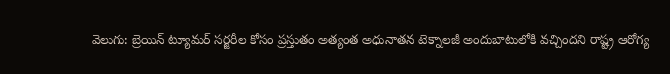వెలుగు: బ్రెయిన్ ట్యూమర్ సర్జరీల కోసం ప్రస్తుతం అత్యంత అధునాతన టెక్నాలజీ అందుబాటులోకి వచ్చిందని రాష్ట్ర ఆరోగ్య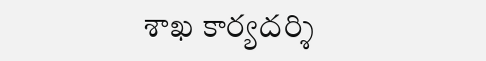శాఖ కార్యదర్శి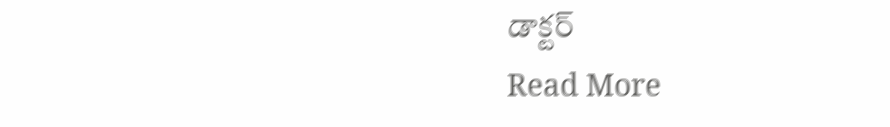డాక్టర్
Read More